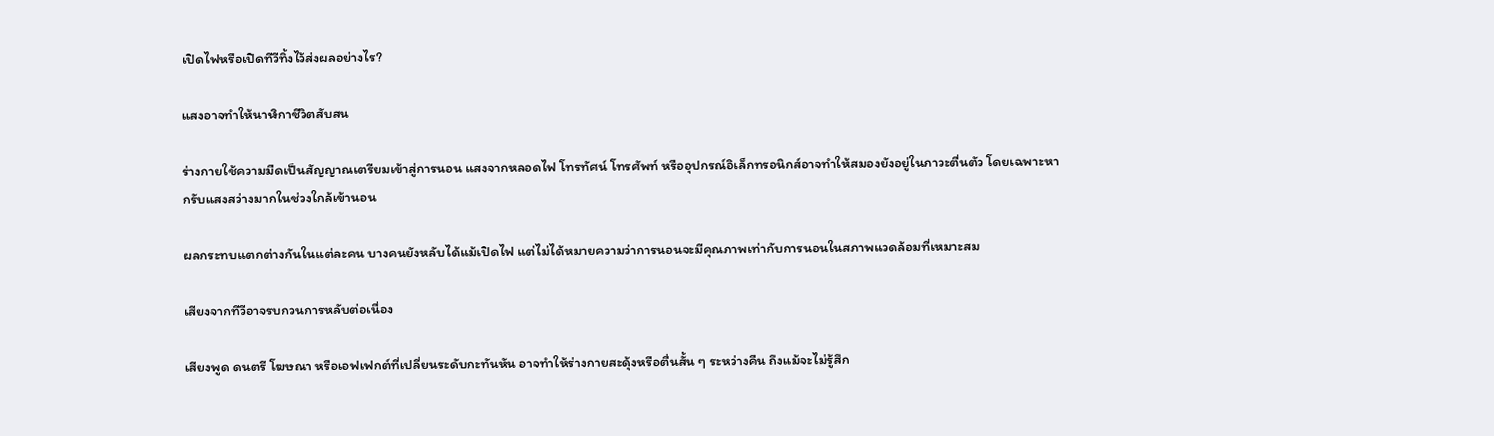เปิดไฟหรือเปิดทีวีทิ้งไว้ส่งผลอย่างไร?

แสงอาจทำให้นาฬิกาชีวิตสับสน

ร่างกายใช้ความมืดเป็นสัญญาณเตรียมเข้าสู่การนอน แสงจากหลอดไฟ โทรทัศน์ โทรศัพท์ หรืออุปกรณ์อิเล็กทรอนิกส์อาจทำให้สมองยังอยู่ในภาวะตื่นตัว โดยเฉพาะหากรับแสงสว่างมากในช่วงใกล้เข้านอน

ผลกระทบแตกต่างกันในแต่ละคน บางคนยังหลับได้แม้เปิดไฟ แต่ไม่ได้หมายความว่าการนอนจะมีคุณภาพเท่ากับการนอนในสภาพแวดล้อมที่เหมาะสม

เสียงจากทีวีอาจรบกวนการหลับต่อเนื่อง

เสียงพูด ดนตรี โฆษณา หรือเอฟเฟกต์ที่เปลี่ยนระดับกะทันหัน อาจทำให้ร่างกายสะดุ้งหรือตื่นสั้น ๆ ระหว่างคืน ถึงแม้จะไม่รู้สึก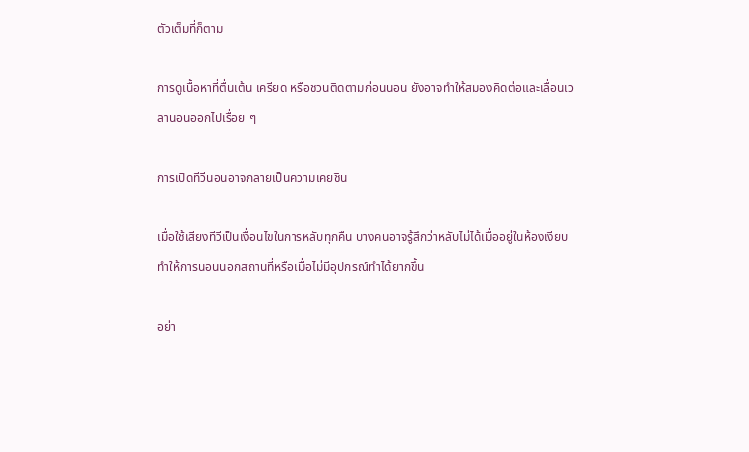ตัวเต็มที่ก็ตาม

การดูเนื้อหาที่ตื่นเต้น เครียด หรือชวนติดตามก่อนนอน ยังอาจทำให้สมองคิดต่อและเลื่อนเวลานอนออกไปเรื่อย ๆ

การเปิดทีวีนอนอาจกลายเป็นความเคยชิน

เมื่อใช้เสียงทีวีเป็นเงื่อนไขในการหลับทุกคืน บางคนอาจรู้สึกว่าหลับไม่ได้เมื่ออยู่ในห้องเงียบ ทำให้การนอนนอกสถานที่หรือเมื่อไม่มีอุปกรณ์ทำได้ยากขึ้น

อย่า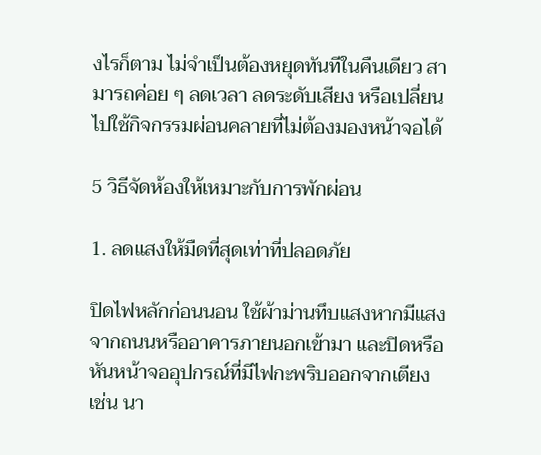งไรก็ตาม ไม่จำเป็นต้องหยุดทันทีในคืนเดียว สามารถค่อย ๆ ลดเวลา ลดระดับเสียง หรือเปลี่ยนไปใช้กิจกรรมผ่อนคลายที่ไม่ต้องมองหน้าจอได้

5 วิธีจัดห้องให้เหมาะกับการพักผ่อน

1. ลดแสงให้มืดที่สุดเท่าที่ปลอดภัย

ปิดไฟหลักก่อนนอน ใช้ผ้าม่านทึบแสงหากมีแสงจากถนนหรืออาคารภายนอกเข้ามา และปิดหรือหันหน้าจออุปกรณ์ที่มีไฟกะพริบออกจากเตียง เช่น นา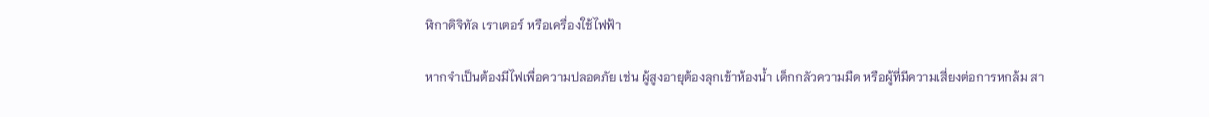ฬิกาดิจิทัล เราเตอร์ หรือเครื่องใช้ไฟฟ้า

หากจำเป็นต้องมีไฟเพื่อความปลอดภัย เช่น ผู้สูงอายุต้องลุกเข้าห้องน้ำ เด็กกลัวความมืด หรือผู้ที่มีความเสี่ยงต่อการหกล้ม สา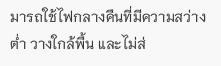มารถใช้ไฟกลางคืนที่มีความสว่างต่ำ วางใกล้พื้น และไม่ส่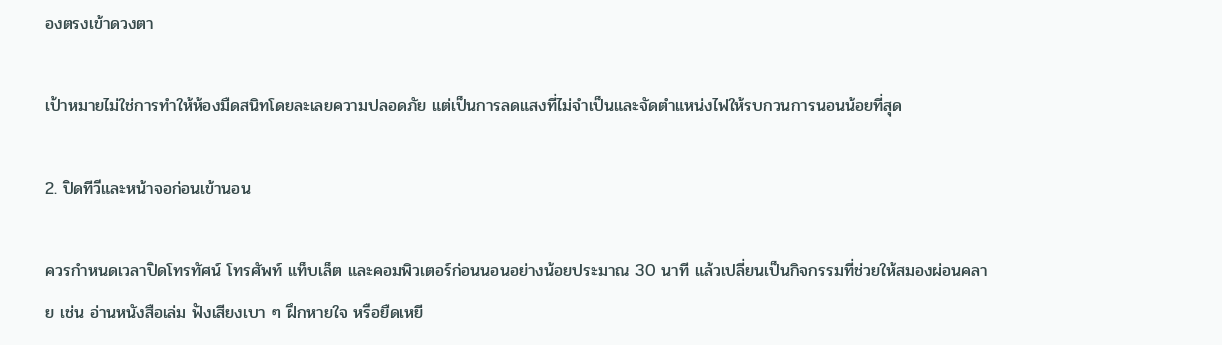องตรงเข้าดวงตา

เป้าหมายไม่ใช่การทำให้ห้องมืดสนิทโดยละเลยความปลอดภัย แต่เป็นการลดแสงที่ไม่จำเป็นและจัดตำแหน่งไฟให้รบกวนการนอนน้อยที่สุด

2. ปิดทีวีและหน้าจอก่อนเข้านอน

ควรกำหนดเวลาปิดโทรทัศน์ โทรศัพท์ แท็บเล็ต และคอมพิวเตอร์ก่อนนอนอย่างน้อยประมาณ 30 นาที แล้วเปลี่ยนเป็นกิจกรรมที่ช่วยให้สมองผ่อนคลาย เช่น อ่านหนังสือเล่ม ฟังเสียงเบา ๆ ฝึกหายใจ หรือยืดเหยี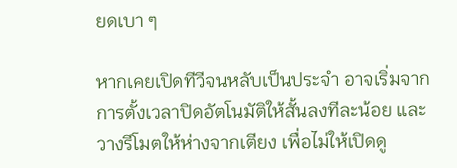ยดเบา ๆ

หากเคยเปิดทีวีจนหลับเป็นประจำ อาจเริ่มจากการตั้งเวลาปิดอัตโนมัติให้สั้นลงทีละน้อย และวางรีโมตให้ห่างจากเตียง เพื่อไม่ให้เปิดดู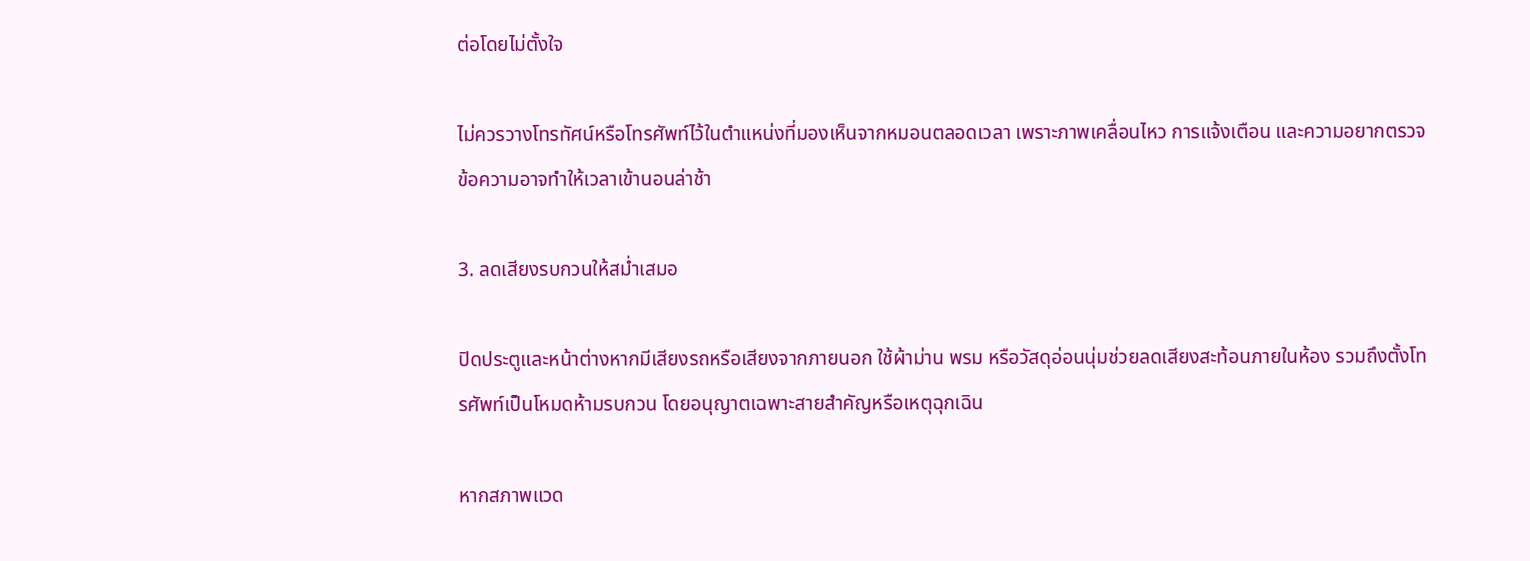ต่อโดยไม่ตั้งใจ

ไม่ควรวางโทรทัศน์หรือโทรศัพท์ไว้ในตำแหน่งที่มองเห็นจากหมอนตลอดเวลา เพราะภาพเคลื่อนไหว การแจ้งเตือน และความอยากตรวจข้อความอาจทำให้เวลาเข้านอนล่าช้า

3. ลดเสียงรบกวนให้สม่ำเสมอ

ปิดประตูและหน้าต่างหากมีเสียงรถหรือเสียงจากภายนอก ใช้ผ้าม่าน พรม หรือวัสดุอ่อนนุ่มช่วยลดเสียงสะท้อนภายในห้อง รวมถึงตั้งโทรศัพท์เป็นโหมดห้ามรบกวน โดยอนุญาตเฉพาะสายสำคัญหรือเหตุฉุกเฉิน

หากสภาพแวด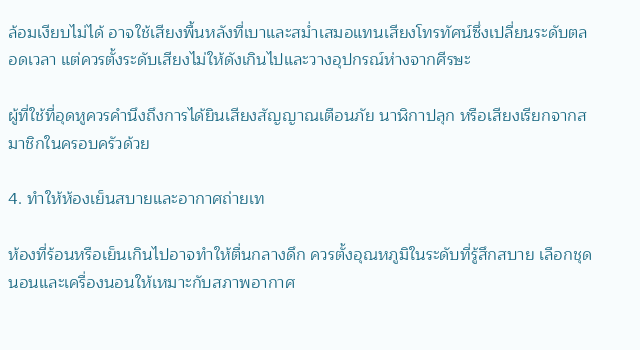ล้อมเงียบไม่ได้ อาจใช้เสียงพื้นหลังที่เบาและสม่ำเสมอแทนเสียงโทรทัศน์ซึ่งเปลี่ยนระดับตลอดเวลา แต่ควรตั้งระดับเสียงไม่ให้ดังเกินไปและวางอุปกรณ์ห่างจากศีรษะ

ผู้ที่ใช้ที่อุดหูควรคำนึงถึงการได้ยินเสียงสัญญาณเตือนภัย นาฬิกาปลุก หรือเสียงเรียกจากสมาชิกในครอบครัวด้วย

4. ทำให้ห้องเย็นสบายและอากาศถ่ายเท

ห้องที่ร้อนหรือเย็นเกินไปอาจทำให้ตื่นกลางดึก ควรตั้งอุณหภูมิในระดับที่รู้สึกสบาย เลือกชุดนอนและเครื่องนอนให้เหมาะกับสภาพอากาศ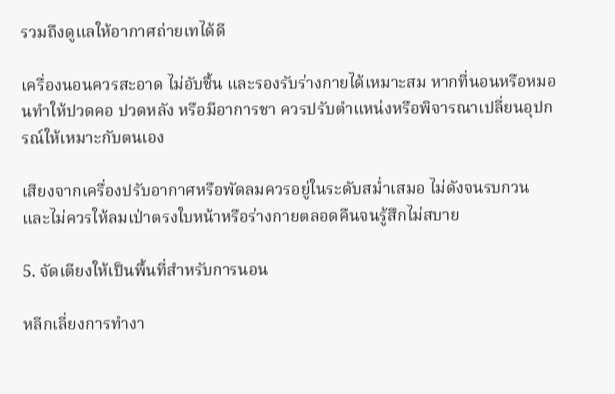รวมถึงดูแลให้อากาศถ่ายเทได้ดี

เครื่องนอนควรสะอาด ไม่อับชื้น และรองรับร่างกายได้เหมาะสม หากที่นอนหรือหมอนทำให้ปวดคอ ปวดหลัง หรือมีอาการชา ควรปรับตำแหน่งหรือพิจารณาเปลี่ยนอุปกรณ์ให้เหมาะกับตนเอง

เสียงจากเครื่องปรับอากาศหรือพัดลมควรอยู่ในระดับสม่ำเสมอ ไม่ดังจนรบกวน และไม่ควรให้ลมเป่าตรงใบหน้าหรือร่างกายตลอดคืนจนรู้สึกไม่สบาย

5. จัดเตียงให้เป็นพื้นที่สำหรับการนอน

หลีกเลี่ยงการทำงา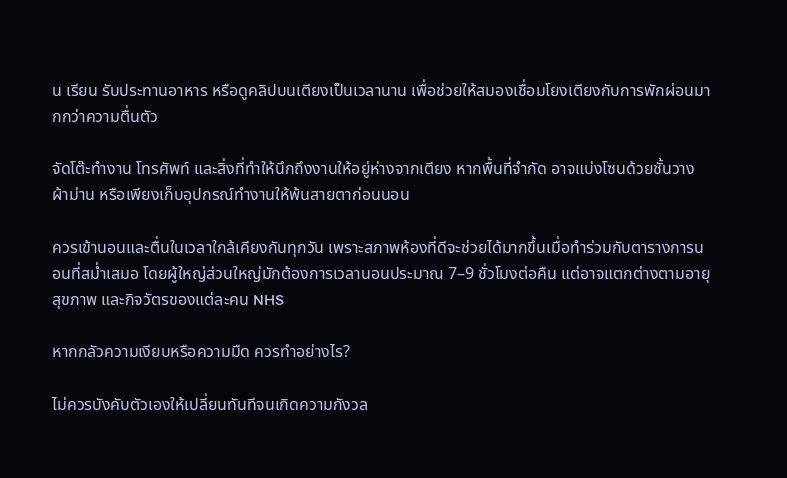น เรียน รับประทานอาหาร หรือดูคลิปบนเตียงเป็นเวลานาน เพื่อช่วยให้สมองเชื่อมโยงเตียงกับการพักผ่อนมากกว่าความตื่นตัว

จัดโต๊ะทำงาน โทรศัพท์ และสิ่งที่ทำให้นึกถึงงานให้อยู่ห่างจากเตียง หากพื้นที่จำกัด อาจแบ่งโซนด้วยชั้นวาง ผ้าม่าน หรือเพียงเก็บอุปกรณ์ทำงานให้พ้นสายตาก่อนนอน

ควรเข้านอนและตื่นในเวลาใกล้เคียงกันทุกวัน เพราะสภาพห้องที่ดีจะช่วยได้มากขึ้นเมื่อทำร่วมกับตารางการนอนที่สม่ำเสมอ โดยผู้ใหญ่ส่วนใหญ่มักต้องการเวลานอนประมาณ 7–9 ชั่วโมงต่อคืน แต่อาจแตกต่างตามอายุ สุขภาพ และกิจวัตรของแต่ละคน NHS

หากกลัวความเงียบหรือความมืด ควรทำอย่างไร?

ไม่ควรบังคับตัวเองให้เปลี่ยนทันทีจนเกิดความกังวล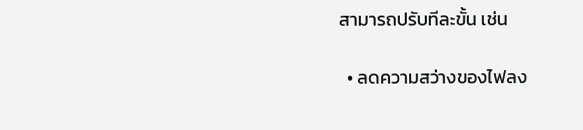สามารถปรับทีละขั้น เช่น

  • ลดความสว่างของไฟลง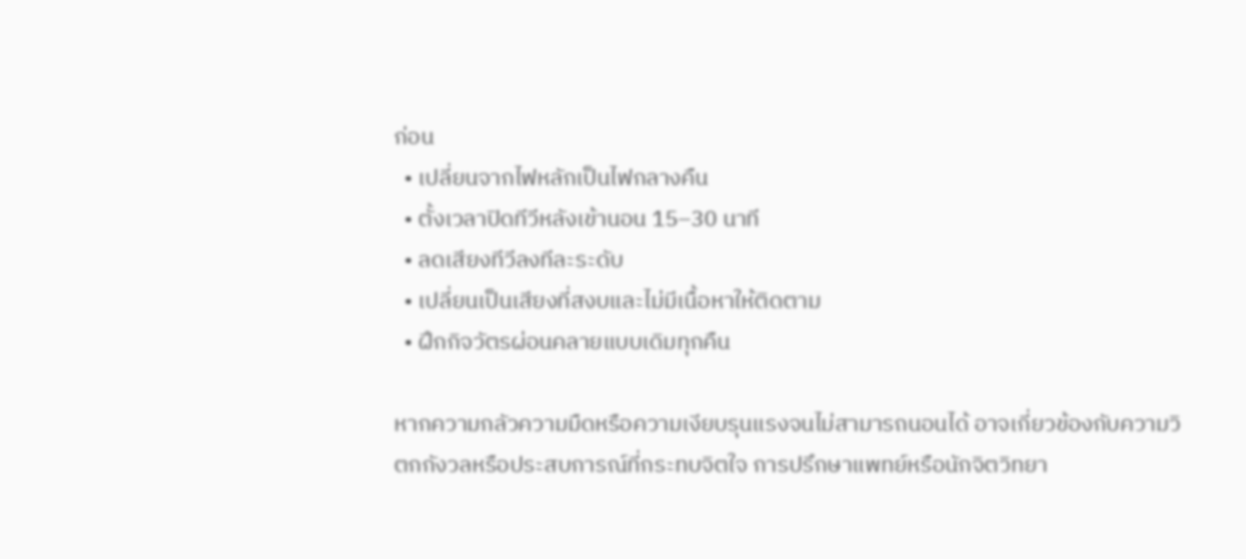ก่อน
  • เปลี่ยนจากไฟหลักเป็นไฟกลางคืน
  • ตั้งเวลาปิดทีวีหลังเข้านอน 15–30 นาที
  • ลดเสียงทีวีลงทีละระดับ
  • เปลี่ยนเป็นเสียงที่สงบและไม่มีเนื้อหาให้ติดตาม
  • ฝึกกิจวัตรผ่อนคลายแบบเดิมทุกคืน

หากความกลัวความมืดหรือความเงียบรุนแรงจนไม่สามารถนอนได้ อาจเกี่ยวข้องกับความวิตกกังวลหรือประสบการณ์ที่กระทบจิตใจ การปรึกษาแพทย์หรือนักจิตวิทยา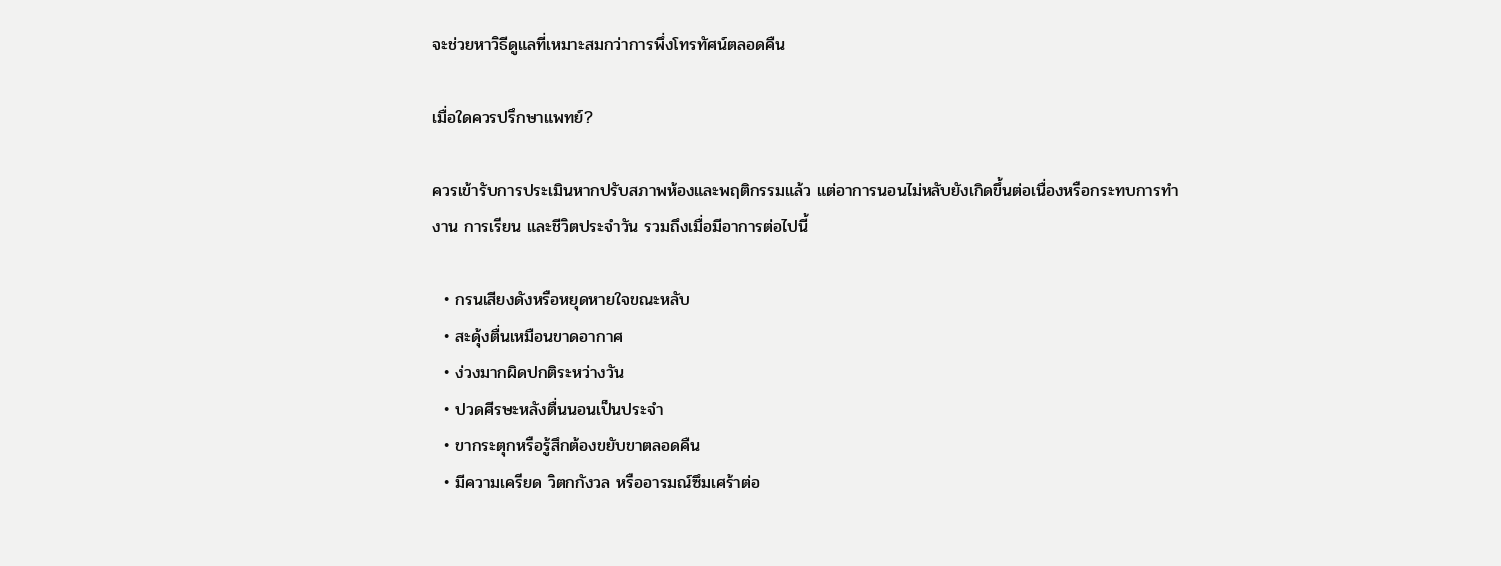จะช่วยหาวิธีดูแลที่เหมาะสมกว่าการพึ่งโทรทัศน์ตลอดคืน

เมื่อใดควรปรึกษาแพทย์?

ควรเข้ารับการประเมินหากปรับสภาพห้องและพฤติกรรมแล้ว แต่อาการนอนไม่หลับยังเกิดขึ้นต่อเนื่องหรือกระทบการทำงาน การเรียน และชีวิตประจำวัน รวมถึงเมื่อมีอาการต่อไปนี้

  • กรนเสียงดังหรือหยุดหายใจขณะหลับ
  • สะดุ้งตื่นเหมือนขาดอากาศ
  • ง่วงมากผิดปกติระหว่างวัน
  • ปวดศีรษะหลังตื่นนอนเป็นประจำ
  • ขากระตุกหรือรู้สึกต้องขยับขาตลอดคืน
  • มีความเครียด วิตกกังวล หรืออารมณ์ซึมเศร้าต่อ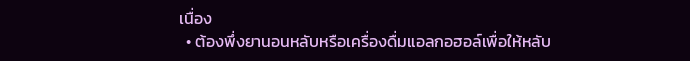เนื่อง
  • ต้องพึ่งยานอนหลับหรือเครื่องดื่มแอลกอฮอล์เพื่อให้หลับ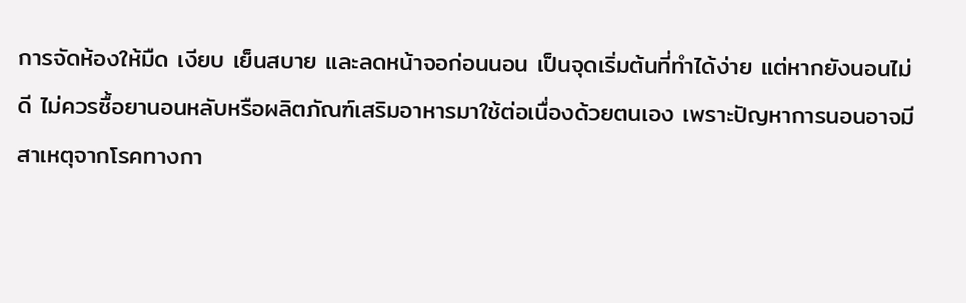การจัดห้องให้มืด เงียบ เย็นสบาย และลดหน้าจอก่อนนอน เป็นจุดเริ่มต้นที่ทำได้ง่าย แต่หากยังนอนไม่ดี ไม่ควรซื้อยานอนหลับหรือผลิตภัณฑ์เสริมอาหารมาใช้ต่อเนื่องด้วยตนเอง เพราะปัญหาการนอนอาจมีสาเหตุจากโรคทางกา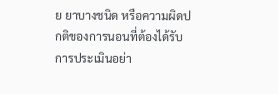ย ยาบางชนิด หรือความผิดปกติของการนอนที่ต้องได้รับการประเมินอย่า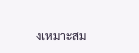งเหมาะสม